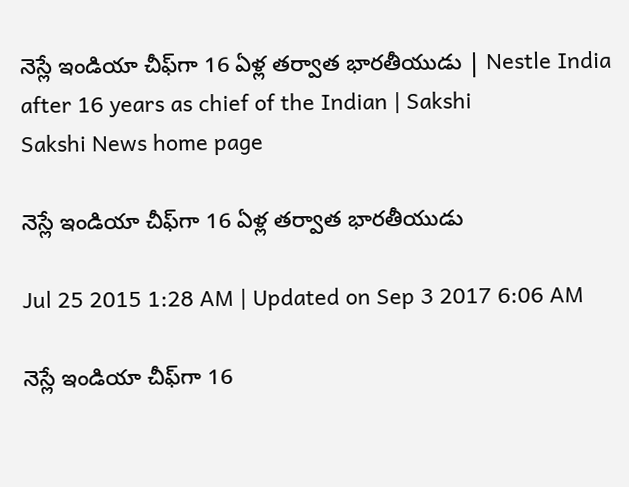నెస్లే ఇండియా చీఫ్‌గా 16 ఏళ్ల తర్వాత భారతీయుడు | Nestle India after 16 years as chief of the Indian | Sakshi
Sakshi News home page

నెస్లే ఇండియా చీఫ్‌గా 16 ఏళ్ల తర్వాత భారతీయుడు

Jul 25 2015 1:28 AM | Updated on Sep 3 2017 6:06 AM

నెస్లే ఇండియా చీఫ్‌గా 16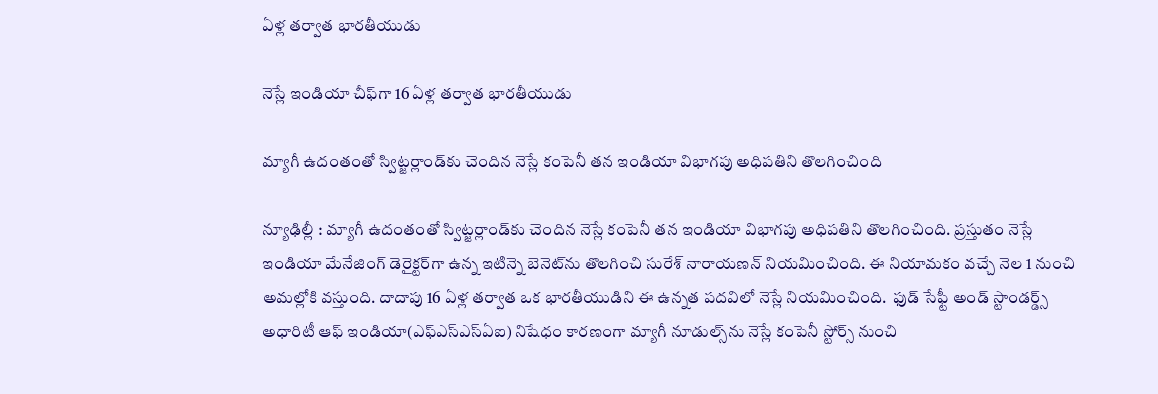ఏళ్ల తర్వాత భారతీయుడు

నెస్లే ఇండియా చీఫ్‌గా 16 ఏళ్ల తర్వాత భారతీయుడు

మ్యాగీ ఉదంతంతో స్విట్జర్లాండ్‌కు చెందిన నెస్లే కంపెనీ తన ఇండియా విభాగపు అధిపతిని తొలగించింది

న్యూఢిల్లీ : మ్యాగీ ఉదంతంతో స్విట్జర్లాండ్‌కు చెందిన నెస్లే కంపెనీ తన ఇండియా విభాగపు అధిపతిని తొలగించింది. ప్రస్తుతం నెస్లే ఇండియా మేనేజింగ్ డెరైక్టర్‌గా ఉన్న ఇటిన్నె బెనెట్‌ను తొలగించి సురేశ్ నారాయణన్ నియమించింది. ఈ నియామకం వచ్చే నెల 1 నుంచి అమల్లోకి వస్తుంది. దాదాపు 16 ఏళ్ల తర్వాత ఒక భారతీయుడిని ఈ ఉన్నత పదవిలో నెస్లే నియమించింది.  ఫుడ్ సేఫ్టీ అండ్ స్టాండర్డ్స్  అధారిటీ ఆఫ్ ఇండియా(ఎఫ్‌ఎస్‌ఎస్‌ఏఐ) నిషేధం కారణంగా మ్యాగీ నూడుల్స్‌ను నెస్లే కంపెనీ స్టోర్స్ నుంచి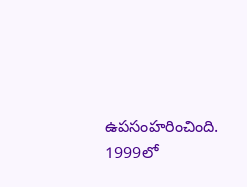ఉపసంహరించింది.  1999లో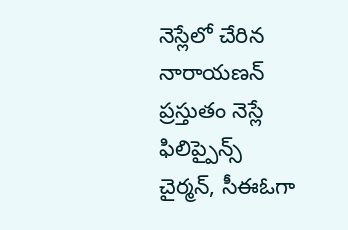నెస్లేలో చేరిన నారాయణన్ ప్రస్తుతం నెస్లే ఫిలిప్పైన్స్ చైర్మన్, సీఈఓగా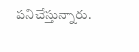పనిచేస్తున్నారు.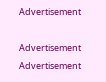Advertisement

Advertisement
Advertisement